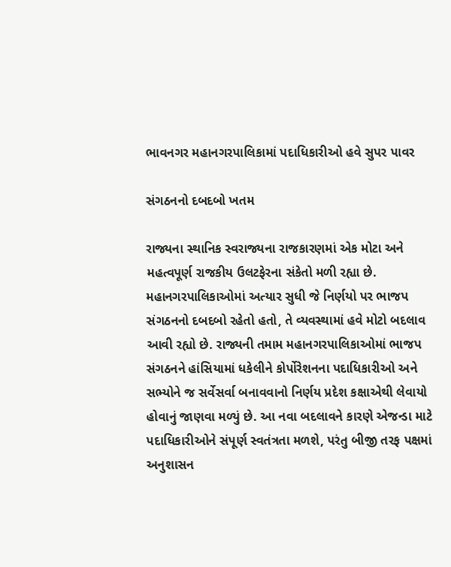ભાવનગર મહાનગરપાલિકામાં પદાધિકારીઓ હવે સુપર પાવર

સંગઠનનો દબદબો ખતમ

રાજ્યના સ્થાનિક સ્વરાજ્યના રાજકારણમાં એક મોટા અને મહત્વપૂર્ણ રાજકીય ઉલટફેરના સંકેતો મળી રહ્યા છે. મહાનગરપાલિકાઓમાં અત્યાર સુધી જે નિર્ણયો પર ભાજપ સંગઠનનો દબદબો રહેતો હતો, તે વ્યવસ્થામાં હવે મોટો બદલાવ આવી રહ્યો છે. રાજ્યની તમામ મહાનગરપાલિકાઓમાં ભાજપ સંગઠનને હાંસિયામાં ધકેલીને કોર્પોરેશનના પદાધિકારીઓ અને સભ્યોને જ સર્વેસર્વા બનાવવાનો નિર્ણય પ્રદેશ કક્ષાએથી લેવાયો હોવાનું જાણવા મળ્યું છે. આ નવા બદલાવને કારણે એજન્ડા માટે પદાધિકારીઓને સંપૂર્ણ સ્વતંત્રતા મળશે, પરંતુ બીજી તરફ પક્ષમાં અનુશાસન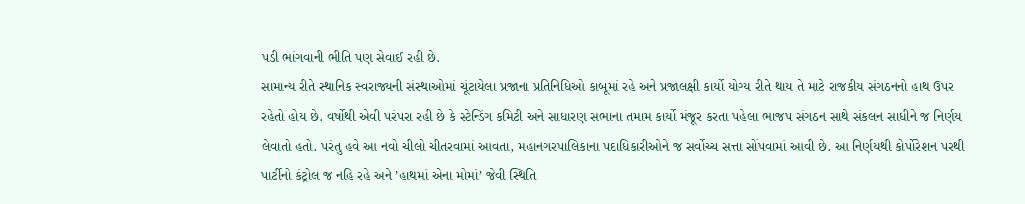પડી ભાંગવાની ભીતિ પણ સેવાઈ રહી છે.
સામાન્ય રીતે સ્થાનિક સ્વરાજ્યની સંસ્થાઓમાં ચૂંટાયેલા પ્રજાના પ્રતિનિધિઓ કાબૂમાં રહે અને પ્રજાલક્ષી કાર્યો યોગ્ય રીતે થાય તે માટે રાજકીય સંગઠનનો હાથ ઉપર રહેતો હોય છે. વર્ષોથી એવી પરંપરા રહી છે કે સ્ટેન્ડિંગ કમિટી અને સાધારણ સભાના તમામ કાર્યો મંજૂર કરતા પહેલા ભાજપ સંગઠન સાથે સંકલન સાધીને જ નિર્ણય લેવાતો હતો. પરંતુ હવે આ નવો ચીલો ચીતરવામાં આવતા, મહાનગરપાલિકાના પદાધિકારીઓને જ સર્વોચ્ચ સત્તા સોંપવામાં આવી છે. આ નિર્ણયથી કોર્પોરેશન પરથી પાર્ટીનો કંટ્રોલ જ નહિ રહે અને ’હાથમાં એના મોમાં’ જેવી સ્થિતિ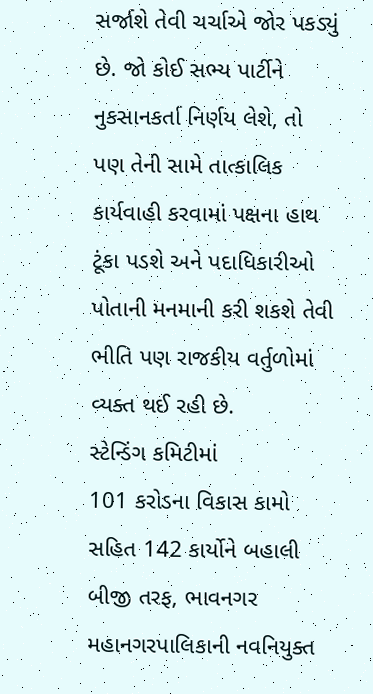સર્જાશે તેવી ચર્ચાએ જોર પકડ્યું છે. જો કોઈ સભ્ય પાર્ટીને નુકસાનકર્તા નિર્ણય લેશે, તો પણ તેની સામે તાત્કાલિક કાર્યવાહી કરવામાં પક્ષના હાથ ટૂંકા પડશે અને પદાધિકારીઓ પોતાની મનમાની કરી શકશે તેવી ભીતિ પણ રાજકીય વર્તુળોમાં વ્યક્ત થઈ રહી છે.
સ્ટેન્ડિંગ કમિટીમાં
101 કરોડના વિકાસ કામો
સહિત 142 કાર્યોને બહાલી
બીજી તરફ, ભાવનગર મહાનગરપાલિકાની નવનિયુક્ત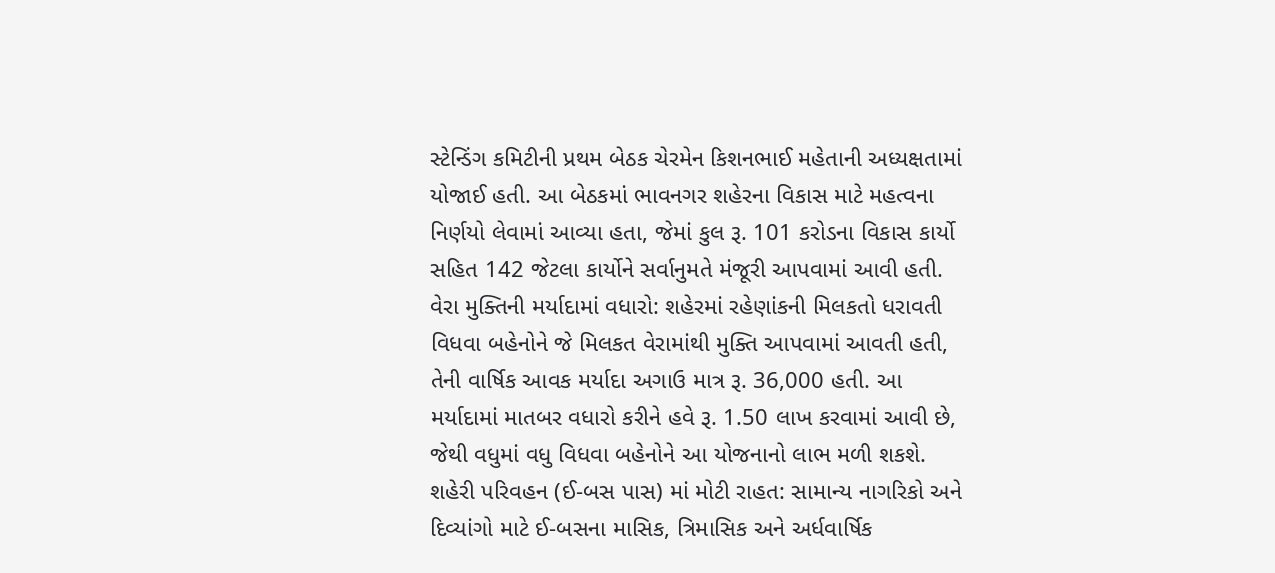સ્ટેન્ડિંગ કમિટીની પ્રથમ બેઠક ચેરમેન કિશનભાઈ મહેતાની અધ્યક્ષતામાં યોજાઈ હતી. આ બેઠકમાં ભાવનગર શહેરના વિકાસ માટે મહત્વના નિર્ણયો લેવામાં આવ્યા હતા, જેમાં કુલ રૂ. 101 કરોડના વિકાસ કાર્યો સહિત 142 જેટલા કાર્યોને સર્વાનુમતે મંજૂરી આપવામાં આવી હતી.
વેરા મુક્તિની મર્યાદામાં વધારો: શહેરમાં રહેણાંકની મિલકતો ધરાવતી વિધવા બહેનોને જે મિલકત વેરામાંથી મુક્તિ આપવામાં આવતી હતી, તેની વાર્ષિક આવક મર્યાદા અગાઉ માત્ર રૂ. 36,000 હતી. આ મર્યાદામાં માતબર વધારો કરીને હવે રૂ. 1.50 લાખ કરવામાં આવી છે, જેથી વધુમાં વધુ વિધવા બહેનોને આ યોજનાનો લાભ મળી શકશે.
શહેરી પરિવહન (ઈ-બસ પાસ) માં મોટી રાહત: સામાન્ય નાગરિકો અને દિવ્યાંગો માટે ઈ-બસના માસિક, ત્રિમાસિક અને અર્ધવાર્ષિક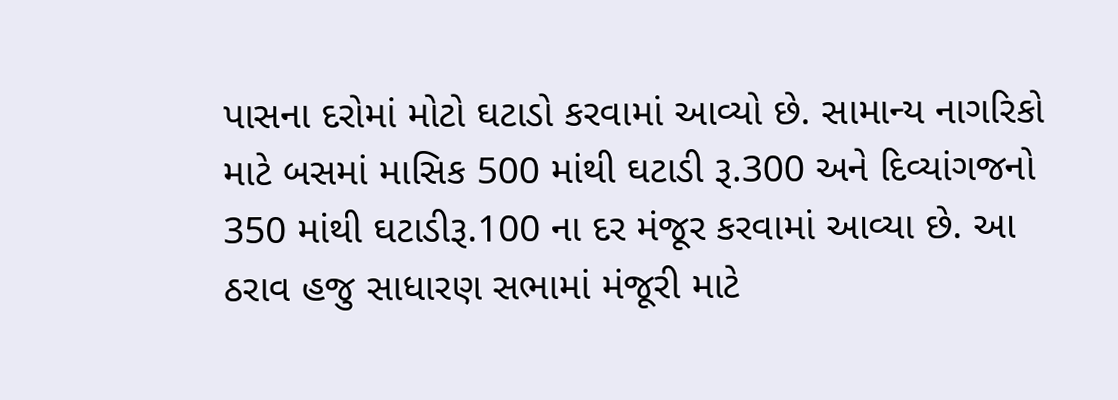પાસના દરોમાં મોટો ઘટાડો કરવામાં આવ્યો છે. સામાન્ય નાગરિકો માટે બસમાં માસિક 500 માંથી ઘટાડી રૂ.300 અને દિવ્યાંગજનો 350 માંથી ઘટાડીરૂ.100 ના દર મંજૂર કરવામાં આવ્યા છે. આ ઠરાવ હજુ સાધારણ સભામાં મંજૂરી માટે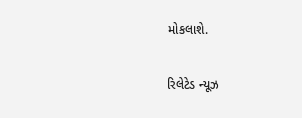મોકલાશે.

રિલેટેડ ન્યૂઝ